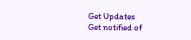Get Updates
Get notified of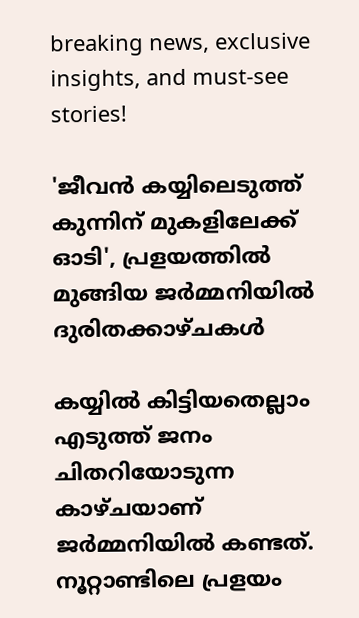breaking news, exclusive insights, and must-see stories!

'ജീവൻ കയ്യിലെടുത്ത് കുന്നിന് മുകളിലേക്ക് ഓടി', പ്രളയത്തിൽ മുങ്ങിയ ജർമ്മനിയിൽ ദുരിതക്കാഴ്ചകൾ

കയ്യില്‍ കിട്ടിയതെല്ലാം എടുത്ത് ജനം ചിതറിയോടുന്ന കാഴ്ചയാണ് ജര്‍മ്മനിയില്‍ കണ്ടത്. നൂറ്റാണ്ടിലെ പ്രളയം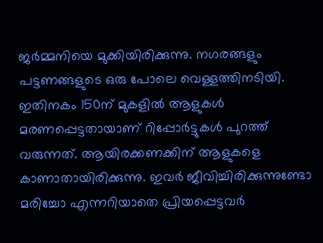ജര്‍മ്മനിയെ മുക്കിയിരിക്കുന്നു. നഗരങ്ങളും പട്ടണങ്ങളുടെ ഒരു പോലെ വെള്ളത്തിനടിയി. ഇതിനകം 150ന് മുകളില്‍ ആളുകള്‍ മരണപ്പെട്ടതായാണ് റിപ്പോര്‍ട്ടുകള്‍ പുറത്ത് വരുന്നത്. ആയിരക്കണക്കിന് ആളുകളെ കാണാതായിരിക്കുന്നു. ഇവര്‍ ജീവിച്ചിരിക്കുന്നുണ്ടോ മരിച്ചോ എന്നറിയാതെ പ്രിയപ്പെട്ടവര്‍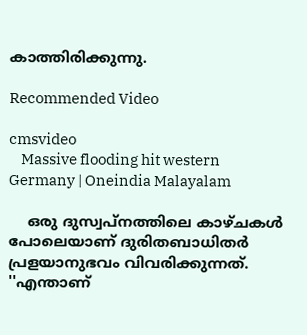കാത്തിരിക്കുന്നു.

Recommended Video

cmsvideo
    Massive flooding hit western Germany | Oneindia Malayalam

    ഒരു ദുസ്വപ്‌നത്തിലെ കാഴ്ചകള്‍ പോലെയാണ് ദുരിതബാധിതര്‍ പ്രളയാനുഭവം വിവരിക്കുന്നത്. ''എന്താണ്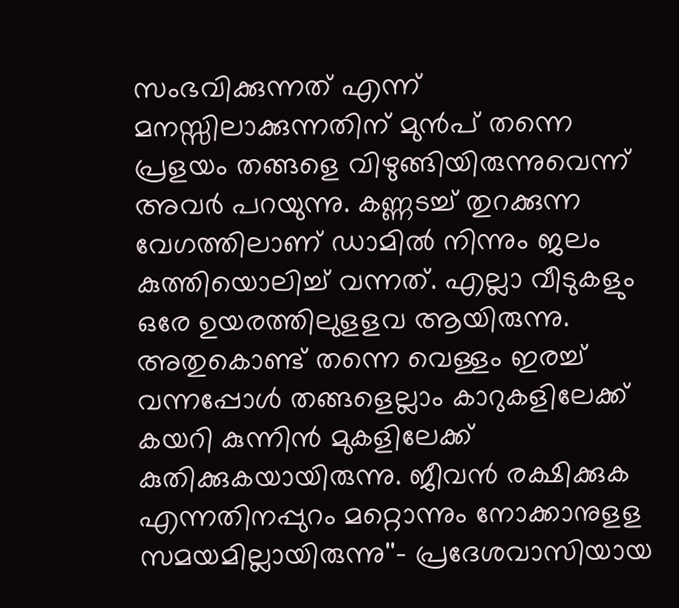സംഭവിക്കുന്നത് എന്ന് മനസ്സിലാക്കുന്നതിന് മുന്‍പ് തന്നെ പ്രളയം തങ്ങളെ വിഴുങ്ങിയിരുന്നുവെന്ന് അവര്‍ പറയുന്നു. കണ്ണടച്ച് തുറക്കുന്ന വേഗത്തിലാണ് ഡാമില്‍ നിന്നും ജലം കുത്തിയൊലിച്ച് വന്നത്. എല്ലാ വീടുകളും ഒരേ ഉയരത്തിലുളളവ ആയിരുന്നു. അതുകൊണ്ട് തന്നെ വെള്ളം ഇരച്ച് വന്നപ്പോള്‍ തങ്ങളെല്ലാം കാറുകളിലേക്ക് കയറി കുന്നിന്‍ മുകളിലേക്ക് കുതിക്കുകയായിരുന്നു. ജീവന്‍ രക്ഷിക്കുക എന്നതിനപ്പുറം മറ്റൊന്നും നോക്കാനുളള സമയമില്ലായിരുന്നു''- പ്രദേശവാസിയായ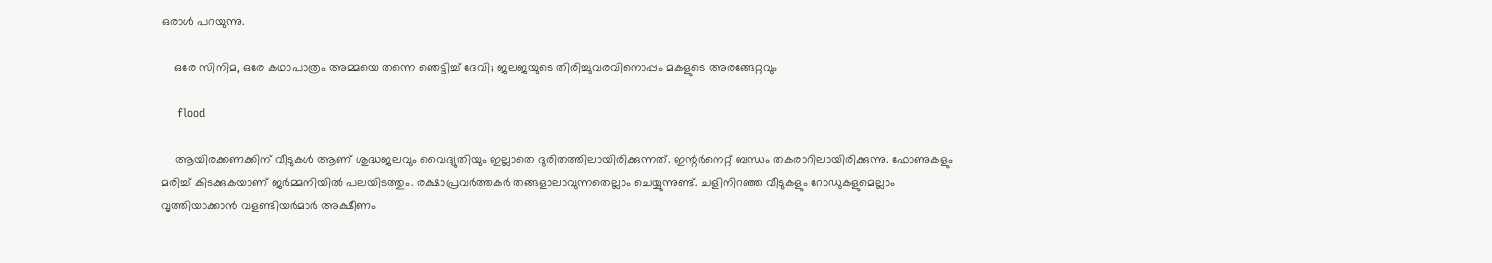ഒരാള്‍ പറയുന്നു.

    ഒരേ സിനിമ, ഒരേ കഥാപാത്രം അമ്മയെ തന്നെ ഞെട്ടിച്ച് ദേവി; ജലജയുടെ തിരിച്ചുവരവിനൊപ്പം മകളുടെ അരങ്ങേറ്റവും

    flood

    ആയിരക്കണക്കിന് വീടുകള്‍ ആണ് ശുദ്ധജലവും വൈദ്യുതിയും ഇല്ലാതെ ദുരിതത്തിലായിരിക്കുന്നത്. ഇന്റര്‍നെറ്റ് ബന്ധം തകരാറിലായിരിക്കുന്നു. ഫോണുകളും മരിച്ച് കിടക്കുകയാണ് ജര്‍മ്മനിയില്‍ പലയിടത്തും. രക്ഷാപ്രവര്‍ത്തകര്‍ തങ്ങളാലാവുന്നതെല്ലാം ചെയ്യുന്നുണ്ട്. ചളിനിറഞ്ഞ വീടുകളും റോഡുകളുമെല്ലാം വൃത്തിയാക്കാന്‍ വളണ്ടിയര്‍മാര്‍ അക്ഷീണം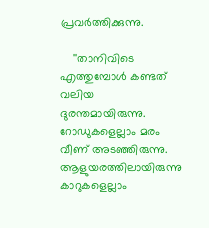പ്രവര്‍ത്തിക്കുന്നു.

    ''താനിവിടെ എത്തുമ്പോള്‍ കണ്ടത് വലിയ ദുരന്തമായിരുന്നു. റോഡുകളെല്ലാം മരം വീണ് അടഞ്ഞിരുന്നു. ആളുയരത്തിലായിരുന്നു കാറുകളെല്ലാം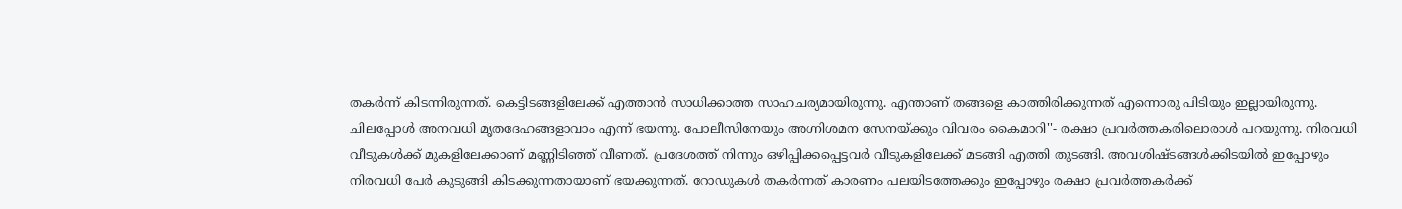തകര്‍ന്ന് കിടന്നിരുന്നത്. കെട്ടിടങ്ങളിലേക്ക് എത്താന്‍ സാധിക്കാത്ത സാഹചര്യമായിരുന്നു. എന്താണ് തങ്ങളെ കാത്തിരിക്കുന്നത് എന്നൊരു പിടിയും ഇല്ലായിരുന്നു. ചിലപ്പോള്‍ അനവധി മൃതദേഹങ്ങളാവാം എന്ന് ഭയന്നു. പോലീസിനേയും അഗ്നിശമന സേനയ്ക്കും വിവരം കൈമാറി''- രക്ഷാ പ്രവര്‍ത്തകരിലൊരാള്‍ പറയുന്നു. നിരവധി വീടുകള്‍ക്ക് മുകളിലേക്കാണ് മണ്ണിടിഞ്ഞ് വീണത്. പ്രദേശത്ത് നിന്നും ഒഴിപ്പിക്കപ്പെട്ടവര്‍ വീടുകളിലേക്ക് മടങ്ങി എത്തി തുടങ്ങി. അവശിഷ്ടങ്ങള്‍ക്കിടയില്‍ ഇപ്പോഴും നിരവധി പേര്‍ കുടുങ്ങി കിടക്കുന്നതായാണ് ഭയക്കുന്നത്. റോഡുകള്‍ തകര്‍ന്നത് കാരണം പലയിടത്തേക്കും ഇപ്പോഴും രക്ഷാ പ്രവര്‍ത്തകര്‍ക്ക്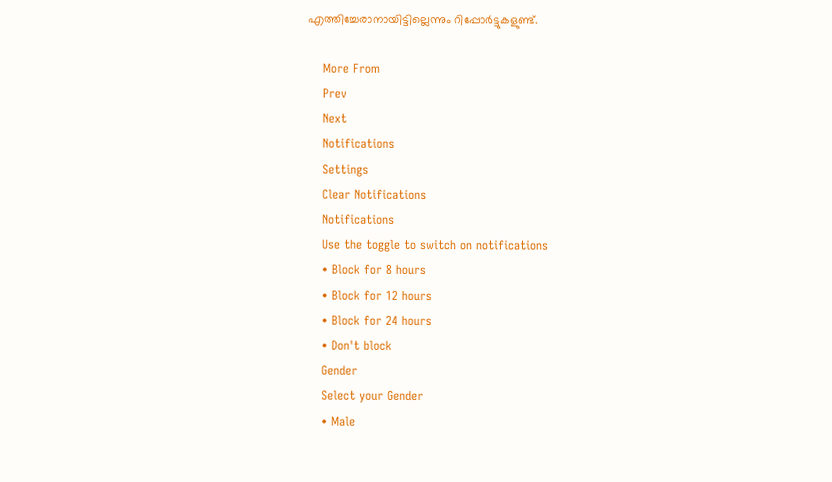എത്തിച്ചേരാനായിട്ടില്ലെന്നും റിപ്പോര്‍ട്ടുകളുണ്ട്.

    More From
    Prev
    Next
    Notifications
    Settings
    Clear Notifications
    Notifications
    Use the toggle to switch on notifications
    • Block for 8 hours
    • Block for 12 hours
    • Block for 24 hours
    • Don't block
    Gender
    Select your Gender
    • Male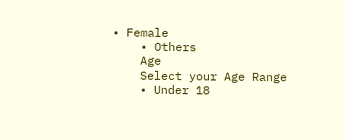• Female
    • Others
    Age
    Select your Age Range
    • Under 18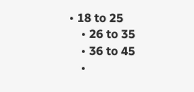• 18 to 25
    • 26 to 35
    • 36 to 45
    •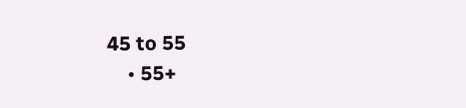45 to 55
    • 55+